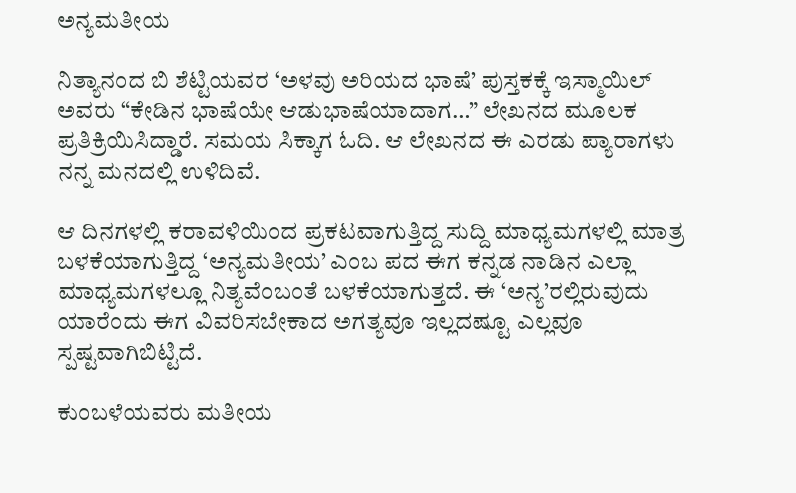ಅನ್ಯಮತೀಯ

ನಿತ್ಯಾನಂದ ಬಿ ಶೆಟ್ಟಿಯವರ ‘ಅಳವು ಅರಿಯದ ಭಾಷೆ’ ಪುಸ್ತಕಕ್ಕೆ ಇಸ್ಮಾಯಿಲ್ ಅವರು “ಕೇಡಿನ ಭಾಷೆಯೇ ಆಡುಭಾಷೆಯಾದಾಗ…” ಲೇಖನದ ಮೂಲಕ ಪ್ರತಿಕ್ರಿಯಿಸಿದ್ಡಾರೆ. ಸಮಯ ಸಿಕ್ಕಾಗ ಓದಿ. ಆ ಲೇಖನದ ಈ ಎರಡು ಪ್ಯಾರಾಗಳು ನನ್ನ ಮನದಲ್ಲಿ ಉಳಿದಿವೆ.

ಆ ದಿನಗಳಲ್ಲಿ ಕರಾವಳಿಯಿಂದ ಪ್ರಕಟವಾಗುತ್ತಿದ್ದ ಸುದ್ದಿ ಮಾಧ್ಯಮಗಳಲ್ಲಿ ಮಾತ್ರ ಬಳಕೆಯಾಗುತ್ತಿದ್ದ ‘ಅನ್ಯಮತೀಯ’ ಎಂಬ ಪದ ಈಗ ಕನ್ನಡ ನಾಡಿನ ಎಲ್ಲಾ ಮಾಧ್ಯಮಗಳಲ್ಲೂ ನಿತ್ಯವೆಂಬಂತೆ ಬಳಕೆಯಾಗುತ್ತದೆ. ಈ ‘ಅನ್ಯ’ರಲ್ಲಿರುವುದು ಯಾರೆಂದು ಈಗ ವಿವರಿಸಬೇಕಾದ ಅಗತ್ಯವೂ ಇಲ್ಲದಷ್ಟೂ ಎಲ್ಲವೂ ಸ್ಪಷ್ಟವಾಗಿಬಿಟ್ಟಿದೆ.

ಕುಂಬಳೆಯವರು ಮತೀಯ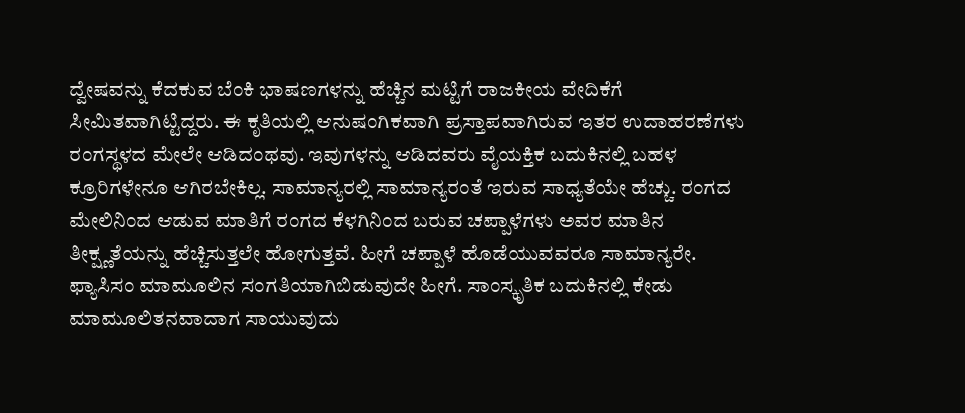ದ್ವೇಷವನ್ನು ಕೆದಕುವ ಬೆಂಕಿ ಭಾಷಣಗಳನ್ನು ಹೆಚ್ಚಿನ ಮಟ್ಟಿಗೆ ರಾಜಕೀಯ ವೇದಿಕೆಗೆ ಸೀಮಿತವಾಗಿಟ್ಟಿದ್ದರು. ಈ ಕೃತಿಯಲ್ಲಿ ಆನುಷಂಗಿಕವಾಗಿ ಪ್ರಸ್ತಾಪವಾಗಿರುವ ಇತರ ಉದಾಹರಣೆಗಳು ರಂಗಸ್ಥಳದ ಮೇಲೇ ಆಡಿದಂಥವು. ಇವುಗಳನ್ನು ಆಡಿದವರು ವೈಯಕ್ತಿಕ ಬದುಕಿನಲ್ಲಿ ಬಹಳ ಕ್ರೂರಿಗಳೇನೂ ಆಗಿರಬೇಕಿಲ್ಲ. ಸಾಮಾನ್ಯರಲ್ಲಿ ಸಾಮಾನ್ಯರಂತೆ ಇರುವ ಸಾಧ್ಯತೆಯೇ ಹೆಚ್ಚು. ರಂಗದ ಮೇಲಿನಿಂದ ಆಡುವ ಮಾತಿಗೆ ರಂಗದ ಕೆಳಗಿನಿಂದ ಬರುವ ಚಪ್ಪಾಳೆಗಳು ಅವರ ಮಾತಿನ ತೀಕ್ಷ್ಣತೆಯನ್ನು ಹೆಚ್ಚಿಸುತ್ತಲೇ ಹೋಗುತ್ತವೆ. ಹೀಗೆ ಚಪ್ಪಾಳೆ ಹೊಡೆಯುವವರೂ ಸಾಮಾನ್ಯರೇ. ಫ್ಯಾಸಿಸಂ ಮಾಮೂಲಿನ ಸಂಗತಿಯಾಗಿಬಿಡುವುದೇ ಹೀಗೆ. ಸಾಂಸ್ಕೃತಿಕ ಬದುಕಿನಲ್ಲಿ ಕೇಡು ಮಾಮೂಲಿತನವಾದಾಗ ಸಾಯುವುದು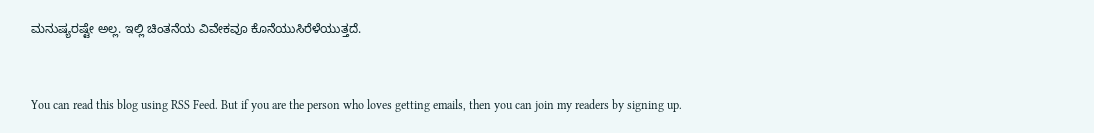ಮನುಷ್ಯರಷ್ಟೇ ಅಲ್ಲ. ಇಲ್ಲಿ ಚಿಂತನೆಯ ವಿವೇಕವೂ ಕೊನೆಯುಸಿರೆಳೆಯುತ್ತದೆ.


You can read this blog using RSS Feed. But if you are the person who loves getting emails, then you can join my readers by signing up.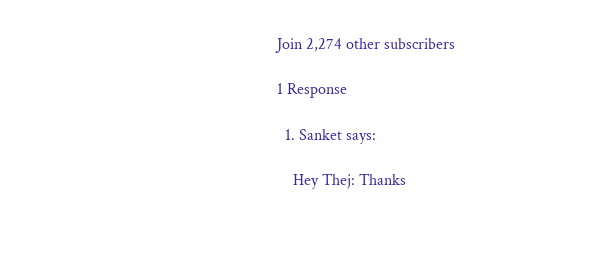Join 2,274 other subscribers

1 Response

  1. Sanket says:

    Hey Thej: Thanks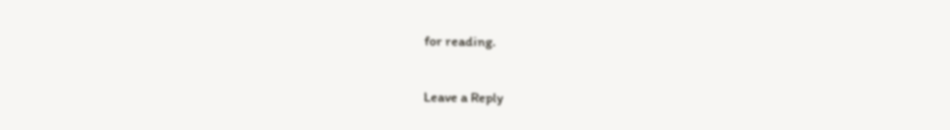for reading.

Leave a Reply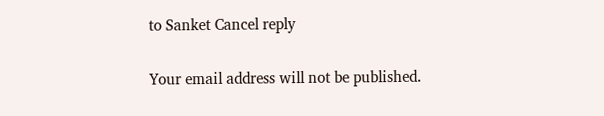to Sanket Cancel reply

Your email address will not be published.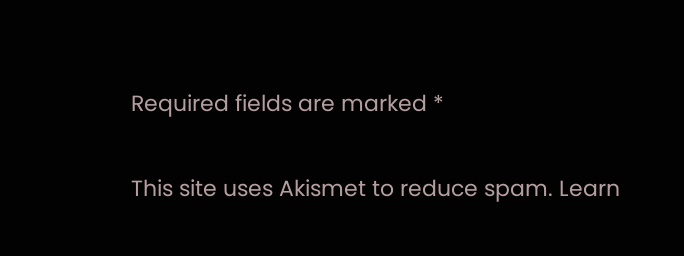Required fields are marked *

This site uses Akismet to reduce spam. Learn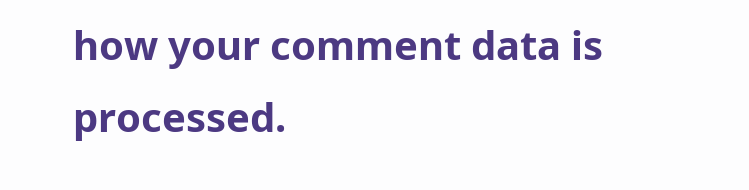how your comment data is processed.